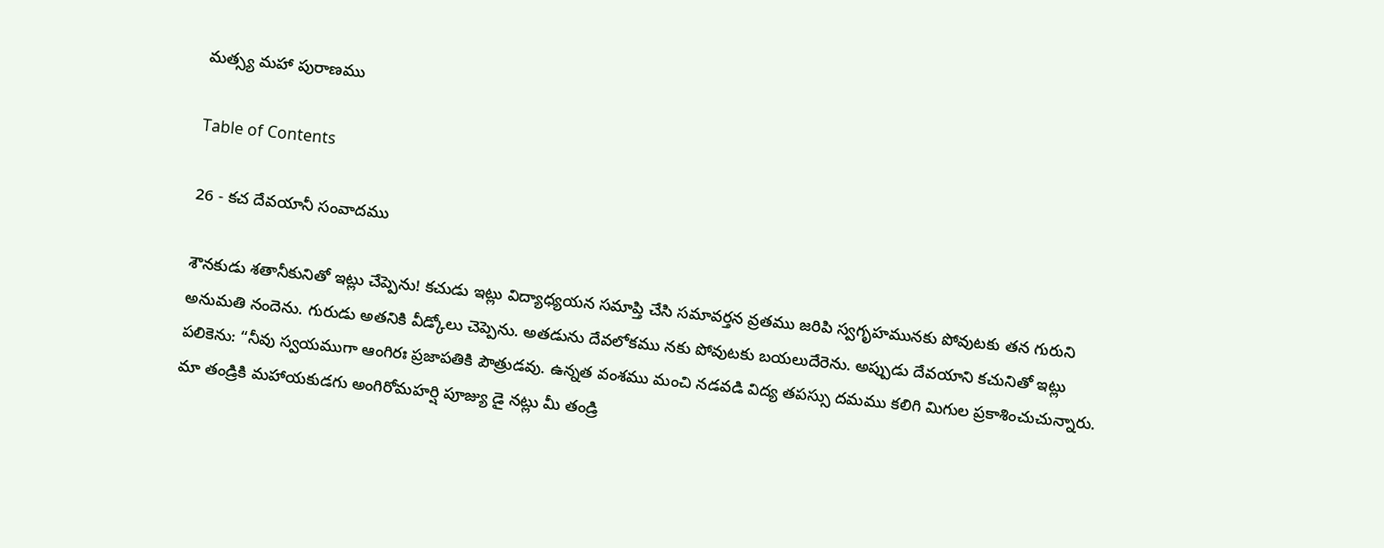మత్స్య మహా పురాణము

Table of Contents

26 - కచ దేవయానీ సంవాదము

శౌనకుడు శతానీకునితో ఇట్లు చేప్పెను! కచుడు ఇట్లు విద్యాధ్యయన సమాప్తి చేసి సమావర్తన వ్రతము జరిపి స్వగృహమునకు పోవుటకు తన గురుని అనుమతి నందెను. గురుడు అతనికి వీడ్కోలు చెప్పెను. అతడును దేవలోకము నకు పోవుటకు బయలుదేరెను. అప్పుడు దేవయాని కచునితో ఇట్లు పలికెను: “నీవు స్వయముగా ఆంగిరః ప్రజాపతికి పౌత్రుడవు. ఉన్నత వంశము మంచి నడవడి విద్య తపస్సు దమము కలిగి మిగుల ప్రకాశించుచున్నారు. మా తండ్రికి మహాయకుడగు అంగిరోమహర్షి పూజ్యు డై నట్లు మీ తండ్రి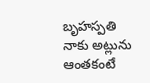బృహస్పతి నాకు అట్లును ఆంతకంటే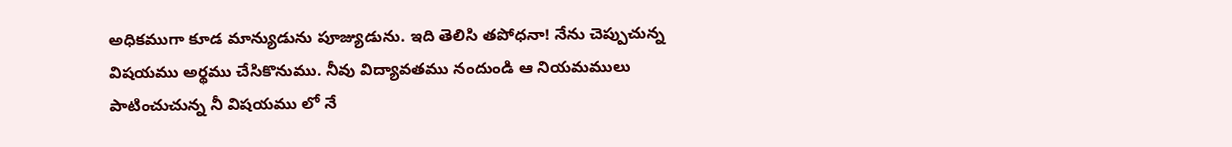అధికముగా కూడ మాన్యుడును పూజ్యుడును. ఇది తెలిసి తపోధనా! నేను చెప్పుచున్న విషయము అర్థము చేసికొనుము. నీవు విద్యావతము నందుండి ఆ నియమములు పాటించుచున్న నీ విషయము లో నే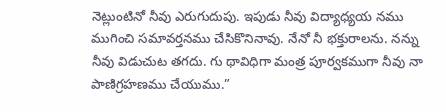నెట్లుంటినో నీవు ఎరుగుదుపు. ఇపుడు నీవు విద్యాధ్యయ నము ముగించి సమావర్తనము చేసికొనినావు. నేనో నీ భక్తురాలను. నన్ను నీవు విడుచుట తగదు. గు థావిధిగా మంత్ర పూర్వకముగా నీవు నా పాణిగ్రహణము చేయుము.”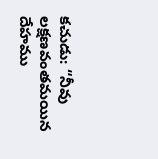కచుడు: “నీవు లక్షణవంతమయిన దేహము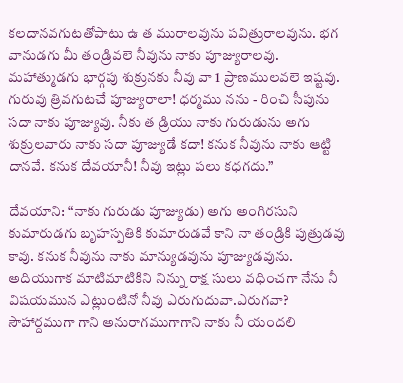కలదానవగుటతోపాటు ఉ త మురాలవును పవిత్రురాలవును. భగ వానుడగు మీ తండ్రివలె నీవును నాకు పూజ్యురాలవు. మహాత్ముడగు భార్గపు శుక్రునకు నీవు వా 1 ప్రాణములవలె ఇష్టవు. గురువు త్రివగుటచే పూజ్యురాలా! ధర్మము నను - రించి సీపును సదా నాకు పూజ్యువు. నీకు త డ్రియు నాకు గురుడును అగు శుక్రులవారు నాకు సదా పూజ్యుడే కదా! కనుక నీవును నాకు ఆట్టి దానవే. కనుక దేవయానీ! నీవు ఇట్లు పలు కధగదు.”

దేవయాని: “నాకు గురుడు పూజ్యుడు) అగు అంగిరసుని కుమారుడగు బృహస్పతికి కుమారుడవే కాని నా తండ్రికి పుత్రుడవు కావు. కనుక నీవును నాకు మాన్యుడవును పూజ్యుడవును. అదియుగాక మాటిమాటికిని నిన్ను రాక్ష సులు వధించగా నేను నీ విషయమున ఎట్లుంటినో నీవు ఎరుగుదువా.ఎరుగవా? సౌహార్దముగా గాని అనురాగముగాగాని నాకు నీ యందలి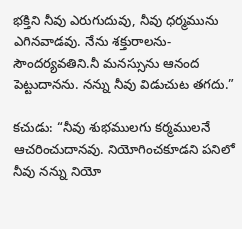భక్తిని నీవు ఎరుగుదువు, నీవు ధర్మమును ఎగినవాడవు. నేను శక్తురాలను-సౌందర్యవతిని.నీ మనస్సును ఆనంద పెట్టుదానను. నన్ను నీవు విడుచుట తగదు.”

కచుడు: “నీవు శుభములగు కర్మములనే ఆచరించుదానవు. నియోగించకూడని పనిలో నీవు నన్ను నియో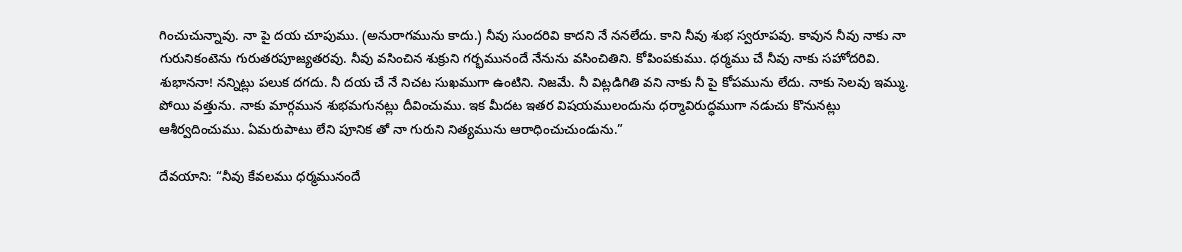గించుచున్నావు. నా పై దయ చూపుము. (అనురాగమును కాదు.) నీవు సుందరివి కాదని నే ననలేదు. కాని నీవు శుభ స్వరూపవు. కావున నీవు నాకు నా గురునికంటెను గురుతరపూజ్యతరవు. నీవు వసించిన శుక్రుని గర్భమునందే నేనును వసించితిని. కోపింపకుము. ధర్మము చే నీవు నాకు సహోదరివి. శుభాననా! నన్నిట్లు పలుక దగదు. నీ దయ చే నే నిచట సుఖముగా ఉంటిని. నిజమే. నీ విట్లడిగితి వని నాకు నీ పై కోపమును లేదు. నాకు సెలవు ఇమ్ము. పోయి వత్తును. నాకు మార్గమున శుభమగునట్లు దీవించుము. ఇక మీదట ఇతర విషయములందును ధర్మావిరుద్ధముగా నడుచు కొనునట్లు ఆశీర్వదించుము. ఏమరుపాటు లేని పూనిక తో నా గురుని నిత్యమును ఆరాధించుచుండును.”

దేవయాని: “నీవు కేవలము ధర్మమునందే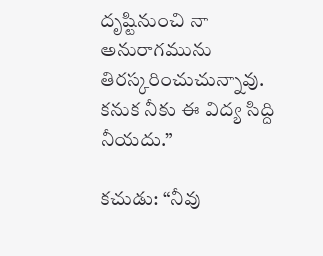దృష్టినుంచి నా అనురాగమును తిరస్కరించుచున్నావు. కనుక నీకు ఈ విద్య సిద్ది నీయదు.”

కచుడు: “నీవు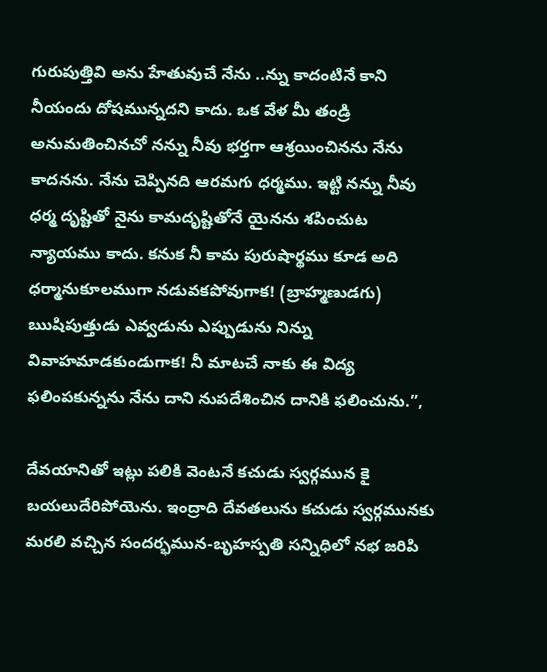గురుపుత్తివి అను హేతువుచే నేను ..న్ను కాదంటినే కాని నీయందు దోషమున్నదని కాదు. ఒక వేళ మీ తండ్రి అనుమతించినచో నన్ను నీవు భర్తగా ఆశ్రయించినను నేను కాదనను. నేను చెప్పినది ఆరమగు ధర్మము. ఇట్టి నన్ను నీవు ధర్మ దృష్టితో నైను కామదృష్టితోనే యైనను శపించుట న్యాయము కాదు. కనుక నీ కామ పురుషార్థము కూడ అది ధర్మానుకూలముగా నడువకపోవుగాక! (బ్రాహ్మణుడగు) ఋషిపుత్తుడు ఎవ్వడును ఎప్పుడును నిన్ను వివాహమాడకుండుగాక! నీ మాటచే నాకు ఈ విద్య ఫలింపకున్నను నేను దాని నుపదేశించిన దానికి ఫలించును.”,

దేవయానితో ఇట్లు పలికి వెంటనే కచుడు స్వర్గమున కై బయలుదేరిపోయెను. ఇంద్రాది దేవతలును కచుడు స్వర్గమునకు మరలి వచ్చిన సందర్భమున-బృహస్పతి సన్నిధిలో నభ జరిపి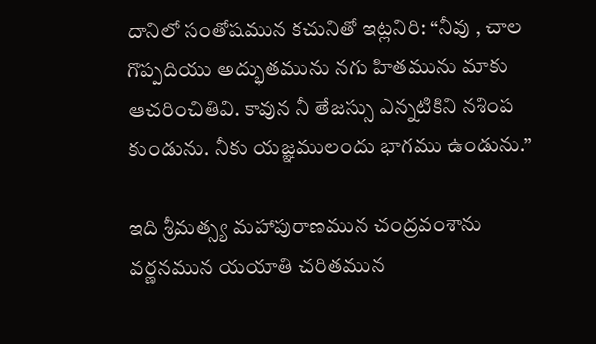దానిలో సంతోషమున కచునితో ఇట్లనిరి: “నీవు , చాల గొప్పదియు అద్భుతమును నగు హితమును మాకు ఆచరించితివి. కావున నీ తేజస్సు ఎన్నటికిని నశింప కుండును. నీకు యజ్ఞములందు భాగము ఉండును.”

ఇది శ్రీమత్స్య మహాపురాణమున చంద్రవంశాను వర్ణనమున యయాతి చరితమున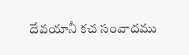దేవయానీ కచ సంవాదము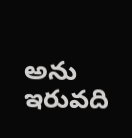అను ఇరువది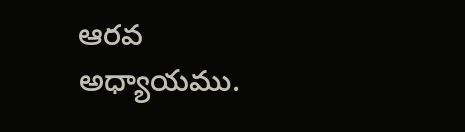ఆరవ అధ్యాయము.